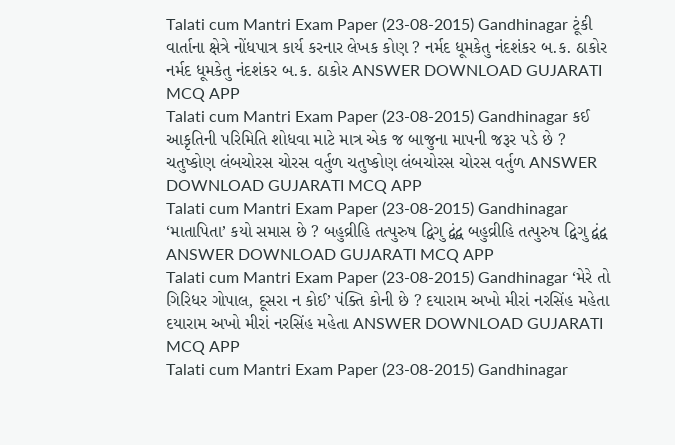Talati cum Mantri Exam Paper (23-08-2015) Gandhinagar ટૂંકી વાર્તાના ક્ષેત્રે નોંધપાત્ર કાર્ય કરનાર લેખક કોણ ? નર્મદ ધૂમકેતુ નંદશંકર બ.ક. ઠાકોર નર્મદ ધૂમકેતુ નંદશંકર બ.ક. ઠાકોર ANSWER DOWNLOAD GUJARATI MCQ APP
Talati cum Mantri Exam Paper (23-08-2015) Gandhinagar કઈ આકૃતિની પરિમિતિ શોધવા માટે માત્ર એક જ બાજુના માપની જરૂર પડે છે ? ચતુષ્કોણ લંબચોરસ ચોરસ વર્તુળ ચતુષ્કોણ લંબચોરસ ચોરસ વર્તુળ ANSWER DOWNLOAD GUJARATI MCQ APP
Talati cum Mantri Exam Paper (23-08-2015) Gandhinagar ‘માતાપિતા’ કયો સમાસ છે ? બહુવ્રીહિ તત્પુરુષ દ્વિગુ દ્વંદ્વ બહુવ્રીહિ તત્પુરુષ દ્વિગુ દ્વંદ્વ ANSWER DOWNLOAD GUJARATI MCQ APP
Talati cum Mantri Exam Paper (23-08-2015) Gandhinagar ‘મેરે તો ગિરિધર ગોપાલ, દૂસરા ન કોઈ’ પંક્તિ કોની છે ? દયારામ અખો મીરાં નરસિંહ મહેતા દયારામ અખો મીરાં નરસિંહ મહેતા ANSWER DOWNLOAD GUJARATI MCQ APP
Talati cum Mantri Exam Paper (23-08-2015) Gandhinagar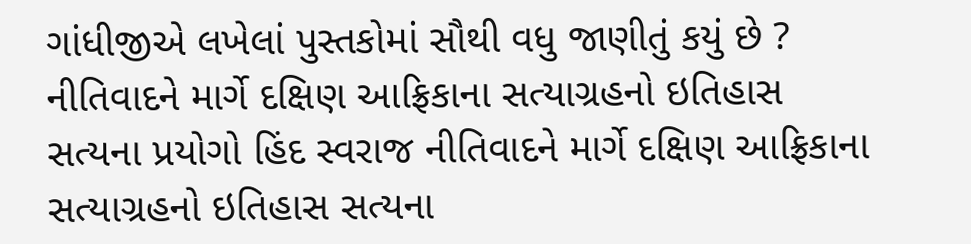ગાંધીજીએ લખેલાં પુસ્તકોમાં સૌથી વધુ જાણીતું કયું છે ? નીતિવાદને માર્ગે દક્ષિણ આફ્રિકાના સત્યાગ્રહનો ઇતિહાસ સત્યના પ્રયોગો હિંદ સ્વરાજ નીતિવાદને માર્ગે દક્ષિણ આફ્રિકાના સત્યાગ્રહનો ઇતિહાસ સત્યના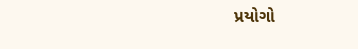પ્રયોગો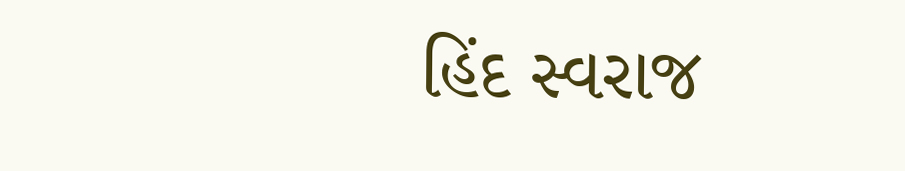હિંદ સ્વરાજ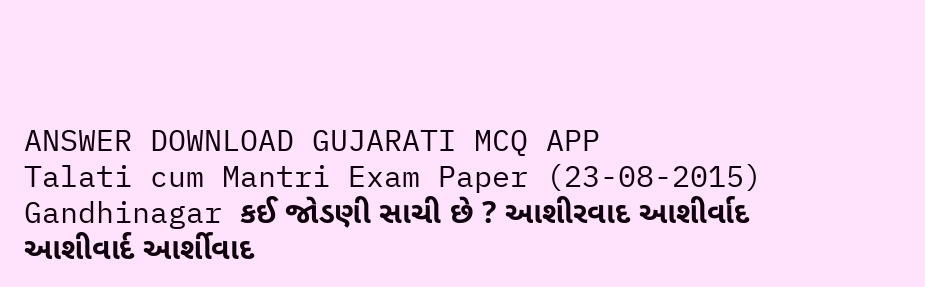ANSWER DOWNLOAD GUJARATI MCQ APP
Talati cum Mantri Exam Paper (23-08-2015) Gandhinagar કઈ જોડણી સાચી છે ? આશીરવાદ આશીર્વાદ આશીવાર્દ આર્શીવાદ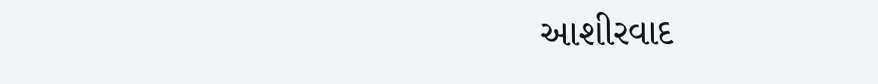આશીરવાદ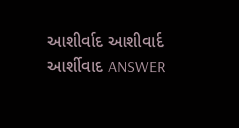આશીર્વાદ આશીવાર્દ આર્શીવાદ ANSWER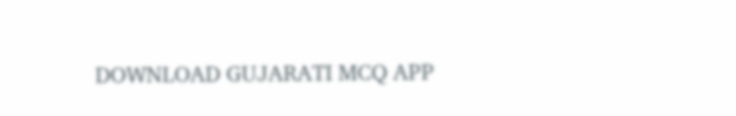DOWNLOAD GUJARATI MCQ APP